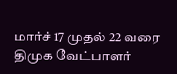மார்ச் 17 முதல் 22 வரை திமுக வேட்பாளர்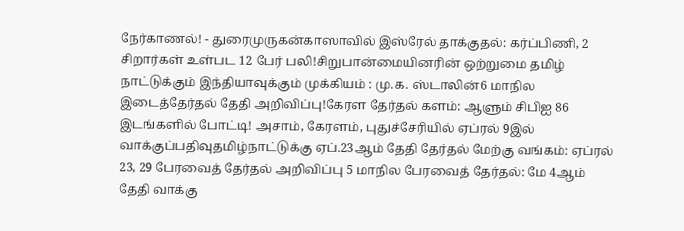நேர்காணல்! - துரைமுருகன்காஸாவில் இஸ்ரேல் தாக்குதல்: கர்ப்பிணி, 2 சிறார்கள் உள்பட 12 பேர் பலி!சிறுபான்மையினரின் ஒற்றுமை தமிழ் நாட்டுக்கும் இந்தியாவுக்கும் முக்கியம் : மு.க. ஸ்டாலின்6 மாநில இடைத்தேர்தல் தேதி அறிவிப்பு!கேரள தேர்தல் களம்: ஆளும் சிபிஐ 86 இடங்களில் போட்டி! அசாம், கேரளம், புதுச்சேரியில் ஏப்ரல் 9இல் வாக்குப்பதிவுதமிழ்நாட்டுக்கு ஏப்.23ஆம் தேதி தேர்தல் மேற்கு வங்கம்: ஏப்ரல் 23, 29 பேரவைத் தேர்தல் அறிவிப்பு 5 மாநில பேரவைத் தேர்தல்: மே 4ஆம் தேதி வாக்கு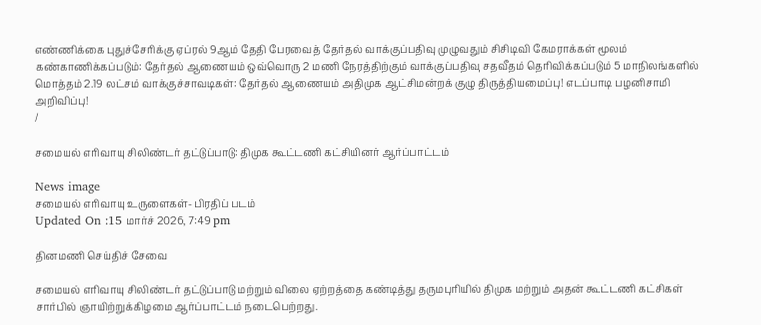எண்ணிக்கை புதுச்சேரிக்கு ஏப்ரல் 9ஆம் தேதி பேரவைத் தேர்தல் வாக்குப்பதிவு முழுவதும் சிசிடிவி கேமராக்கள் மூலம் கண்காணிக்கப்படும்: தேர்தல் ஆணையம் ஒவ்வொரு 2 மணி நேரத்திற்கும் வாக்குப்பதிவு சதவீதம் தெரிவிக்கப்படும் 5 மாநிலங்களில் மொத்தம் 2.19 லட்சம் வாக்குச்சாவடிகள்: தேர்தல் ஆணையம் அதிமுக ஆட்சிமன்றக் குழு திருத்தியமைப்பு! எடப்பாடி பழனிசாமி அறிவிப்பு!
/

சமையல் எரிவாயு சிலிண்டர் தட்டுப்பாடு: திமுக கூட்டணி கட்சியினர் ஆர்ப்பாட்டம்

News image
சமையல் எரிவாயு உருளைகள்- பிரதிப் படம்
Updated On :15 மார்ச் 2026, 7:49 pm

தினமணி செய்திச் சேவை

சமையல் எரிவாயு சிலிண்டர் தட்டுப்பாடு மற்றும் விலை ஏற்றத்தை கண்டித்து தருமபுரியில் திமுக மற்றும் அதன் கூட்டணி கட்சிகள் சார்பில் ஞாயிற்றுக்கிழமை ஆர்ப்பாட்டம் நடைபெற்றது.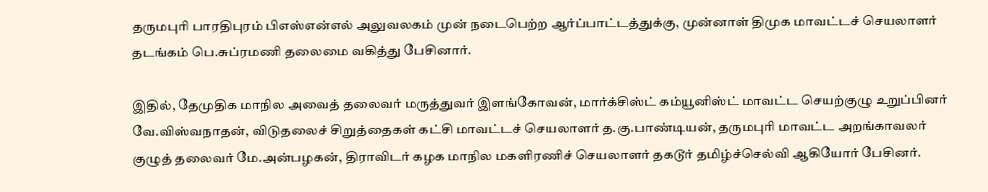தருமபுரி பாரதிபுரம் பிஎஸ்என்எல் அலுவலகம் முன் நடைபெற்ற ஆர்ப்பாட்டத்துக்கு, முன்னாள் திமுக மாவட்டச் செயலாளர் தடங்கம் பெ.சுப்ரமணி தலைமை வகித்து பேசினார்.

இதில், தேமுதிக மாநில அவைத் தலைவர் மருத்துவர் இளங்கோவன், மார்க்சிஸ்ட் கம்யூனிஸ்ட் மாவட்ட செயற்குழு உறுப்பினர் வே.விஸ்வநாதன், விடுதலைச் சிறுத்தைகள் கட்சி மாவட்டச் செயலாளர் த.கு.பாண்டியன், தருமபுரி மாவட்ட அறங்காவலர் குழுத் தலைவர் மே.அன்பழகன், திராவிடர் கழக மாநில மகளிரணிச் செயலாளர் தகடூர் தமிழ்ச்செல்வி ஆகியோர் பேசினர்.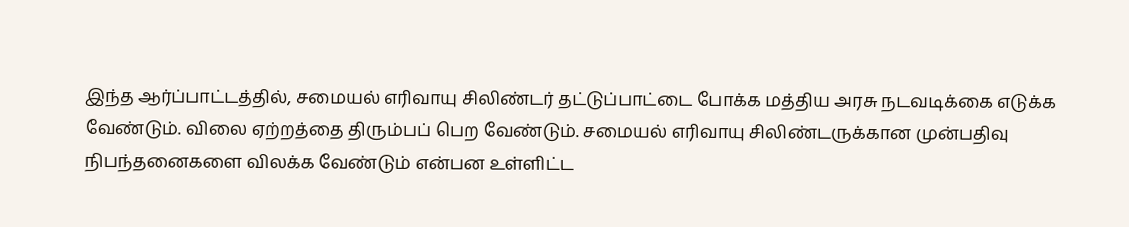இந்த ஆர்ப்பாட்டத்தில், சமையல் எரிவாயு சிலிண்டர் தட்டுப்பாட்டை போக்க மத்திய அரசு நடவடிக்கை எடுக்க வேண்டும். விலை ஏற்றத்தை திரும்பப் பெற வேண்டும். சமையல் எரிவாயு சிலிண்டருக்கான முன்பதிவு நிபந்தனைகளை விலக்க வேண்டும் என்பன உள்ளிட்ட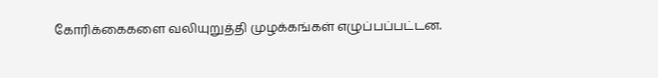கோரிக்கைகளை வலியுறுத்தி முழக்கங்கள் எழுப்பப்பட்டன.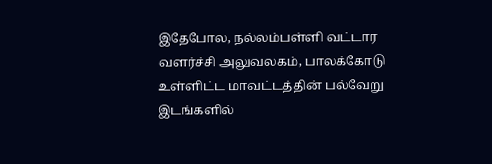இதேபோல, நல்லம்பள்ளி வட்டார வளர்ச்சி அலுவலகம், பாலக்கோடு உள்ளிட்ட மாவட்டத்தின் பல்வேறு இடங்களில்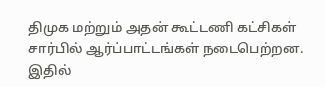திமுக மற்றும் அதன் கூட்டணி கட்சிகள் சார்பில் ஆர்ப்பாட்டங்கள் நடைபெற்றன. இதில்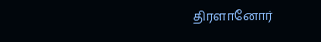திரளானோர்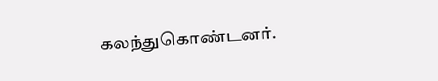கலந்துகொண்டனர்.